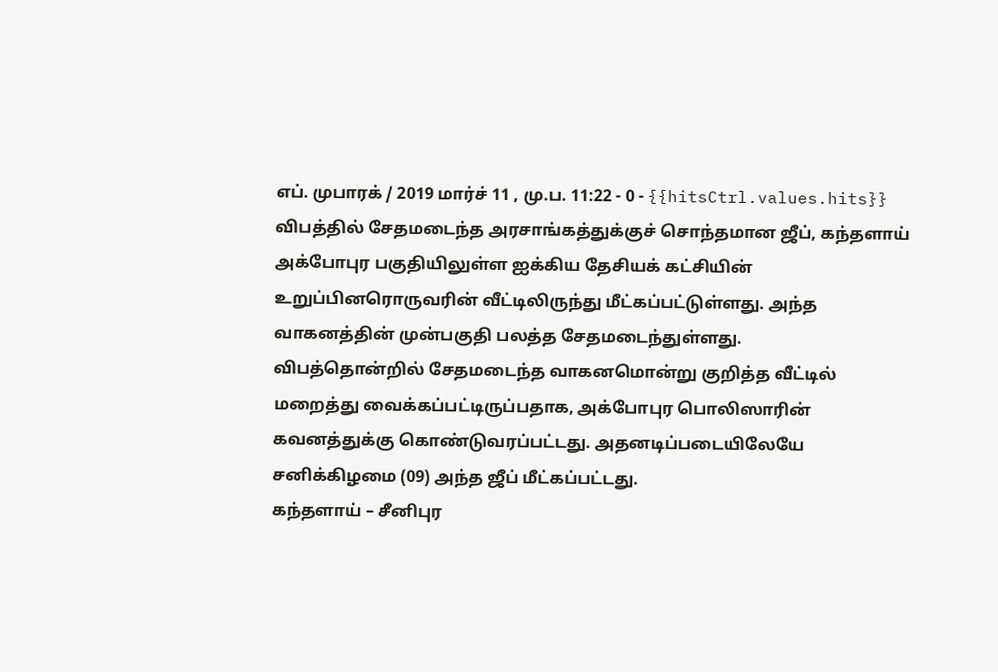எப். முபாரக் / 2019 மார்ச் 11 , மு.ப. 11:22 - 0 - {{hitsCtrl.values.hits}}
விபத்தில் சேதமடைந்த அரசாங்கத்துக்குச் சொந்தமான ஜீப், கந்தளாய் அக்போபுர பகுதியிலுள்ள ஐக்கிய தேசியக் கட்சியின் உறுப்பினரொருவரின் வீட்டிலிருந்து மீட்கப்பட்டுள்ளது. அந்த வாகனத்தின் முன்பகுதி பலத்த சேதமடைந்துள்ளது.
விபத்தொன்றில் சேதமடைந்த வாகனமொன்று குறித்த வீட்டில் மறைத்து வைக்கப்பட்டிருப்பதாக, அக்போபுர பொலிஸாரின் கவனத்துக்கு கொண்டுவரப்பட்டது. அதனடிப்படையிலேயே சனிக்கிழமை (09) அந்த ஜீப் மீட்கப்பட்டது.
கந்தளாய் – சீனிபுர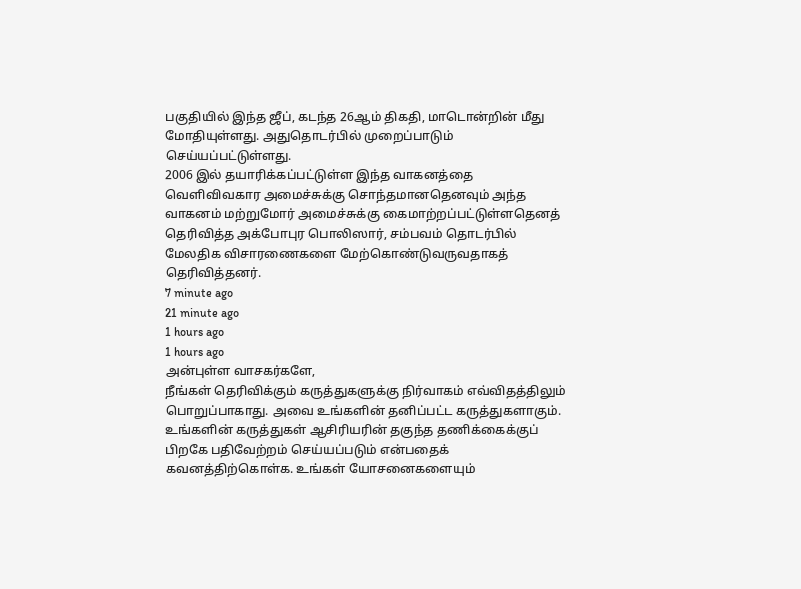பகுதியில் இந்த ஜீப், கடந்த 26ஆம் திகதி, மாடொன்றின் மீது மோதியுள்ளது. அதுதொடர்பில் முறைப்பாடும் செய்யப்பட்டுள்ளது.
2006 இல் தயாரிக்கப்பட்டுள்ள இந்த வாகனத்தை வெளிவிவகார அமைச்சுக்கு சொந்தமானதெனவும் அந்த வாகனம் மற்றுமோர் அமைச்சுக்கு கைமாற்றப்பட்டுள்ளதெனத் தெரிவித்த அக்போபுர பொலிஸார், சம்பவம் தொடர்பில் மேலதிக விசாரணைகளை மேற்கொண்டுவருவதாகத் தெரிவித்தனர்.
7 minute ago
21 minute ago
1 hours ago
1 hours ago
அன்புள்ள வாசகர்களே,
நீங்கள் தெரிவிக்கும் கருத்துகளுக்கு நிர்வாகம் எவ்விதத்திலும் பொறுப்பாகாது. அவை உங்களின் தனிப்பட்ட கருத்துகளாகும். உங்களின் கருத்துகள் ஆசிரியரின் தகுந்த தணிக்கைக்குப் பிறகே பதிவேற்றம் செய்யப்படும் என்பதைக் கவனத்திற்கொள்க. உங்கள் யோசனைகளையும்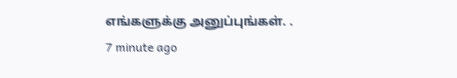எங்களுக்கு அனுப்புங்கள். .
7 minute ago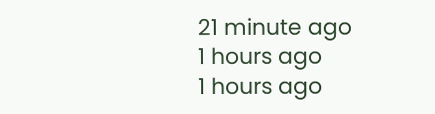21 minute ago
1 hours ago
1 hours ago